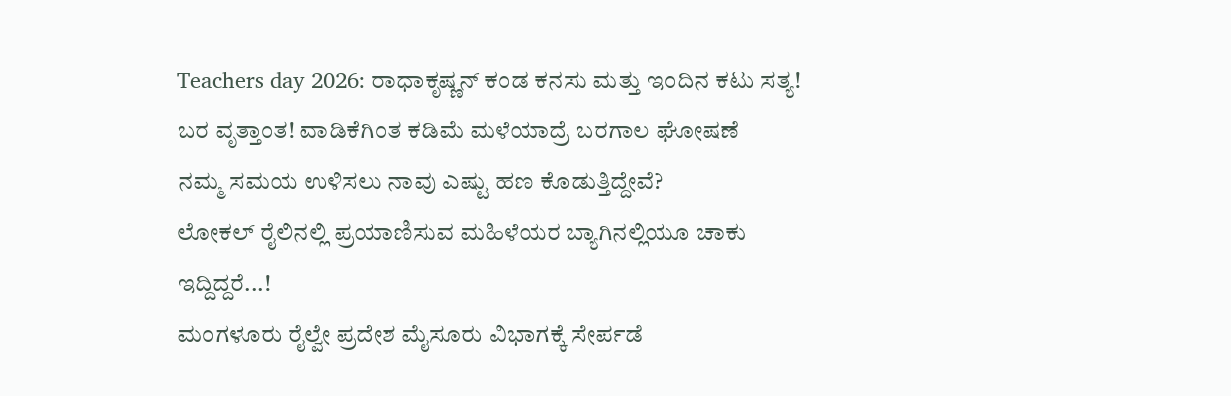Teachers day 2026: ರಾಧಾಕೃಷ್ಣನ್ ಕಂಡ ಕನಸು ಮತ್ತು ಇಂದಿನ ಕಟು ಸತ್ಯ!
ಬರ ವೃತ್ತಾಂತ! ವಾಡಿಕೆಗಿಂತ ಕಡಿಮೆ ಮಳೆಯಾದ್ರೆ ಬರಗಾಲ ಘೋಷಣೆ
ನಮ್ಮ ಸಮಯ ಉಳಿಸಲು ನಾವು ಎಷ್ಟು ಹಣ ಕೊಡುತ್ತಿದ್ದೇವೆ?
ಲೋಕಲ್ ರೈಲಿನಲ್ಲಿ ಪ್ರಯಾಣಿಸುವ ಮಹಿಳೆಯರ ಬ್ಯಾಗಿನಲ್ಲಿಯೂ ಚಾಕು ಇದ್ದಿದ್ದರೆ...!
ಮಂಗಳೂರು ರೈಲ್ವೇ ಪ್ರದೇಶ ಮೈಸೂರು ವಿಭಾಗಕ್ಕೆ ಸೇರ್ಪಡೆ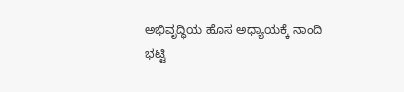ಅಭಿವೃದ್ಧಿಯ ಹೊಸ ಅಧ್ಯಾಯಕ್ಕೆ ನಾಂದಿ
ಭಟ್ಟಿ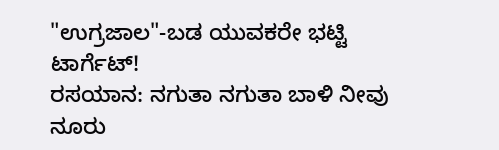"ಉಗ್ರಜಾಲ"-ಬಡ ಯುವಕರೇ ಭಟ್ಟಿ ಟಾರ್ಗೆಟ್!
ರಸಯಾನ: ನಗುತಾ ನಗುತಾ ಬಾಳಿ ನೀವು ನೂರು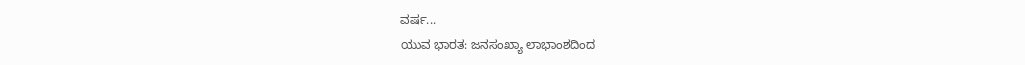ವರ್ಷ...
ಯುವ ಭಾರತ: ಜನಸಂಖ್ಯಾ ಲಾಭಾಂಶದಿಂದ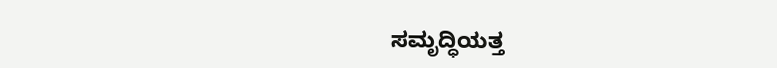ಸಮೃದ್ಧಿಯತ್ತ